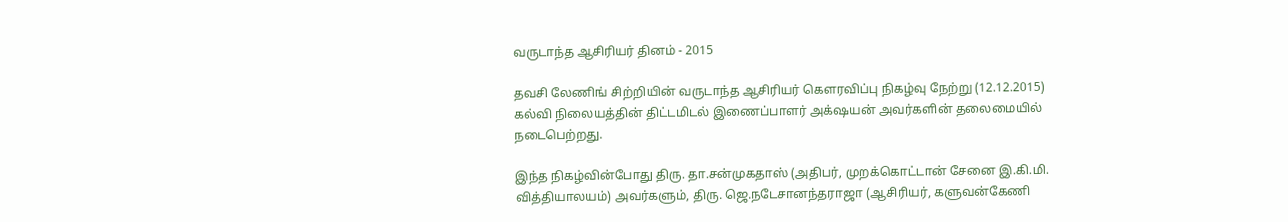வருடாந்த ஆசிரியர் தினம் - 2015

தவசி லேணிங் சிற்றியின் வருடாந்த ஆசிரியர் கௌரவிப்பு நிகழ்வு நேற்று (12.12.2015) கல்வி நிலையத்தின் திட்டமிடல் இணைப்பாளர் அக்‌ஷயன் அவர்களின் தலைமையில் நடைபெற்றது.

இந்த நிகழ்வின்போது திரு. தா.சன்முகதாஸ் (அதிபர், முறக்கொட்டான் சேனை இ.கி.மி. வித்தியாலயம்) அவர்களும், திரு. ஜெ.நடேசானந்தராஜா (ஆசிரியர், களுவன்கேணி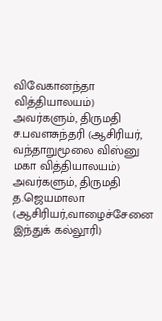விவேகானந்தா வித்தியாலயம்) அவர்களும், திருமதி ச.பவளசுந்தரி (ஆசிரியர், வந்தாறுமூலை விஸ்னு மகா வித்தியாலயம்) அவர்களும், திருமதி த.ஜெயமாலா (ஆசிரியர்,வாழைச்சேனை இந்துக் கல்லூரி)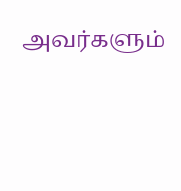அவர்களும்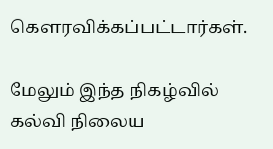கெளரவிக்கப்பட்டார்கள்.

மேலும் இந்த நிகழ்வில் கல்வி நிலைய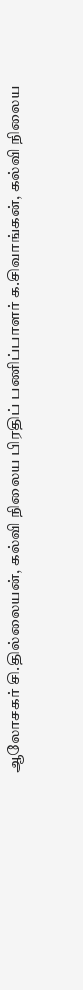ஆலோசகர் சி.தில்லையன், கல்வி நிலைய பிரதிப் பணிப்பாளர் க.சிவாங்கன், கல்வி நிலைய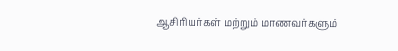ஆசிரியர்கள் மற்றும் மாணவர்களும்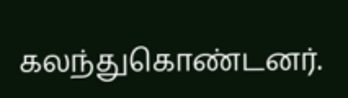கலந்துகொண்டனர்.